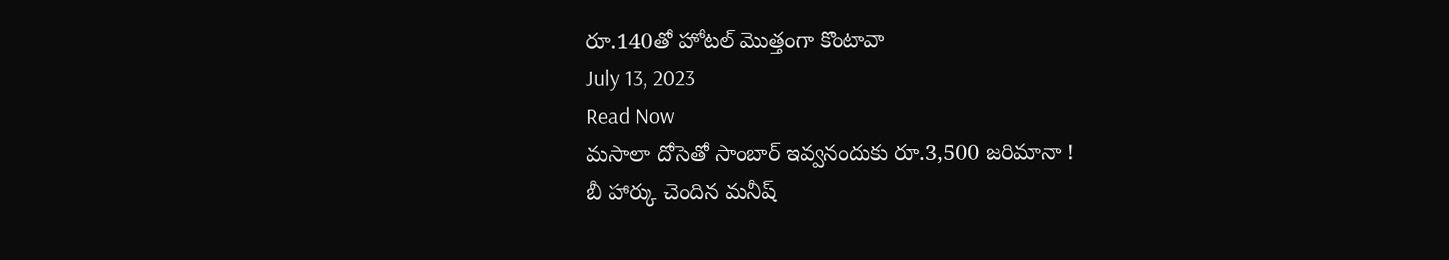రూ.140తో హోటల్ మొత్తంగా కొంటావా
July 13, 2023
Read Now
మసాలా దోసెతో సాంబార్ ఇవ్వనందుకు రూ.3,500 జరిమానా !
బీ హార్కు చెందిన మనీష్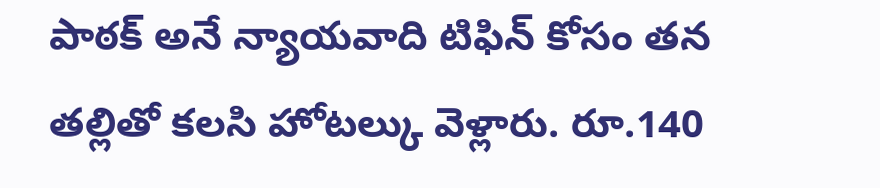పాఠక్ అనే న్యాయవాది టిఫిన్ కోసం తన తల్లితో కలసి హోటల్కు వెళ్లారు. రూ.140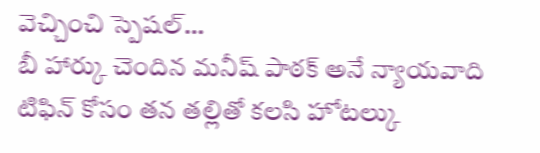వెచ్చించి స్పెషల్…
బీ హార్కు చెందిన మనీష్ పాఠక్ అనే న్యాయవాది టిఫిన్ కోసం తన తల్లితో కలసి హోటల్కు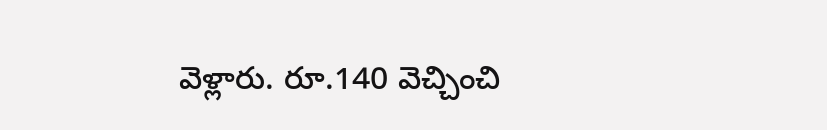వెళ్లారు. రూ.140 వెచ్చించి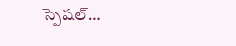స్పెషల్…